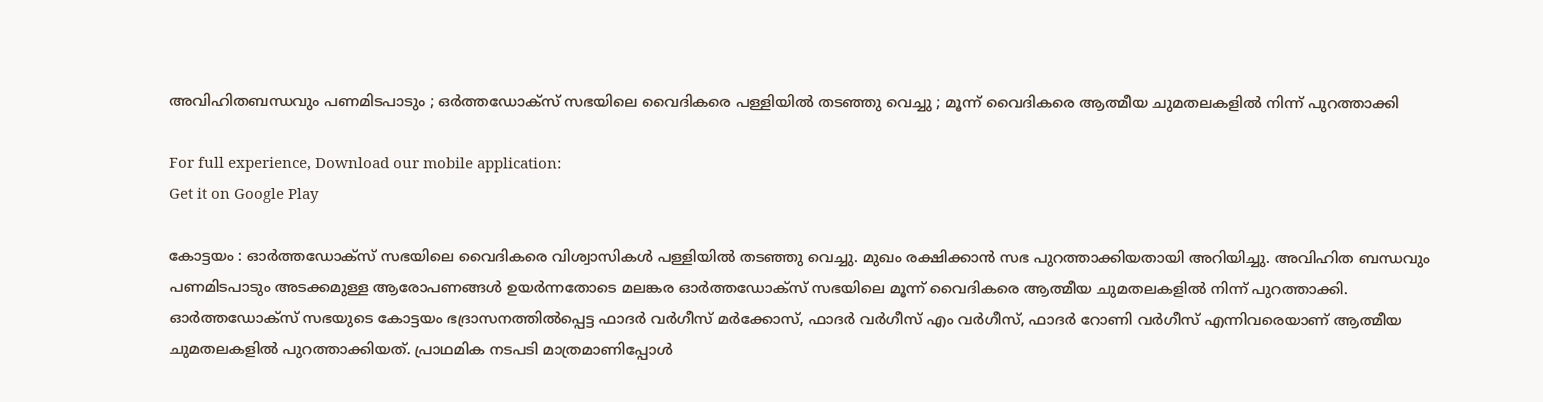അവിഹിതബന്ധവും പണമിടപാടും ; ഒര്‍ത്തഡോക്‌സ് സഭയിലെ വൈദികരെ പള്ളിയില്‍ തടഞ്ഞു വെച്ചു ; മൂന്ന് വൈദികരെ ആത്മീയ ചുമതലകളില്‍ നിന്ന് പുറത്താക്കി

For full experience, Download our mobile application:
Get it on Google Play

കോട്ടയം : ഓര്‍ത്തഡോക്‌സ് സഭയിലെ വൈദികരെ വിശ്വാസികള്‍ പള്ളിയില്‍ തടഞ്ഞു വെച്ചു. മുഖം രക്ഷിക്കാന്‍ സഭ പുറത്താക്കിയതായി അറിയിച്ചു. അവിഹിത ബന്ധവും പണമിടപാടും അടക്കമുള്ള ആരോപണങ്ങള്‍ ഉയര്‍ന്നതോടെ മലങ്കര ഓര്‍ത്തഡോക്‌സ് സഭയിലെ മൂന്ന് വൈദികരെ ആത്മീയ ചുമതലകളില്‍ നിന്ന് പുറത്താക്കി. ഓര്‍ത്തഡോക്സ് സഭയുടെ കോട്ടയം ഭദ്രാസനത്തില്‍പ്പെട്ട ഫാദര്‍ വര്‍ഗീസ് മര്‍ക്കോസ്, ഫാദര്‍ വര്‍ഗീസ് എം വര്‍ഗീസ്, ഫാദര്‍ റോണി വര്‍ഗീസ് എന്നിവരെയാണ് ആത്മീയ ചുമതലകളില്‍ പുറത്താക്കിയത്. പ്രാഥമിക നടപടി മാത്രമാണിപ്പോള്‍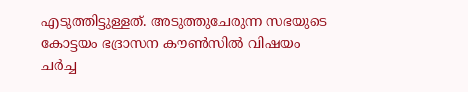എടുത്തിട്ടുള്ളത്. അടുത്തുചേരുന്ന സഭയുടെ കോട്ടയം ഭദ്രാസന കൗണ്‍സില്‍ വിഷയം ചര്‍ച്ച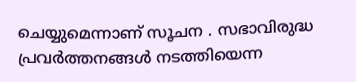ചെയ്യുമെന്നാണ് സൂചന . സഭാവിരുദ്ധ പ്രവര്‍ത്തനങ്ങള്‍ നടത്തിയെന്ന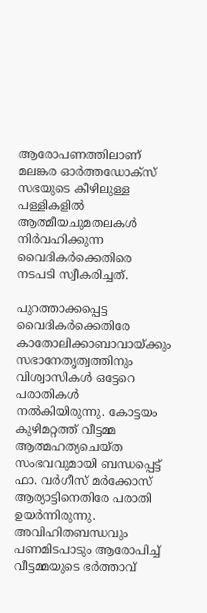ആരോപണത്തിലാണ് മലങ്കര ഓര്‍ത്തഡോക്‌സ് സഭയുടെ കീഴിലുള്ള പള്ളികളില്‍ ആത്മീയചുമതലകള്‍ നിര്‍വഹിക്കുന്ന വൈദികര്‍ക്കെതിരെ നടപടി സ്വീകരിച്ചത്.

പുറത്താക്കപ്പെട്ട വൈദികര്‍ക്കെതിരേ കാതോലിക്കാബാവായ്ക്കും സഭാനേതൃത്വത്തിനും വിശ്വാസികള്‍ ഒട്ടേറെ പരാതികള്‍ നല്‍കിയിരുന്നു. കോട്ടയം കുഴിമറ്റത്ത് വീട്ടമ്മ ആത്മഹത്യചെയ്ത സംഭവവുമായി ബന്ധപ്പെട്ട് ഫാ. വര്‍ഗീസ് മര്‍ക്കോസ് ആര്യാട്ടിനെതിരേ പരാതി ഉയര്‍ന്നിരുന്നു. അവിഹിതബന്ധവും പണമിടപാടും ആരോപിച്ച്‌ വീട്ടമ്മയുടെ ഭര്‍ത്താവ്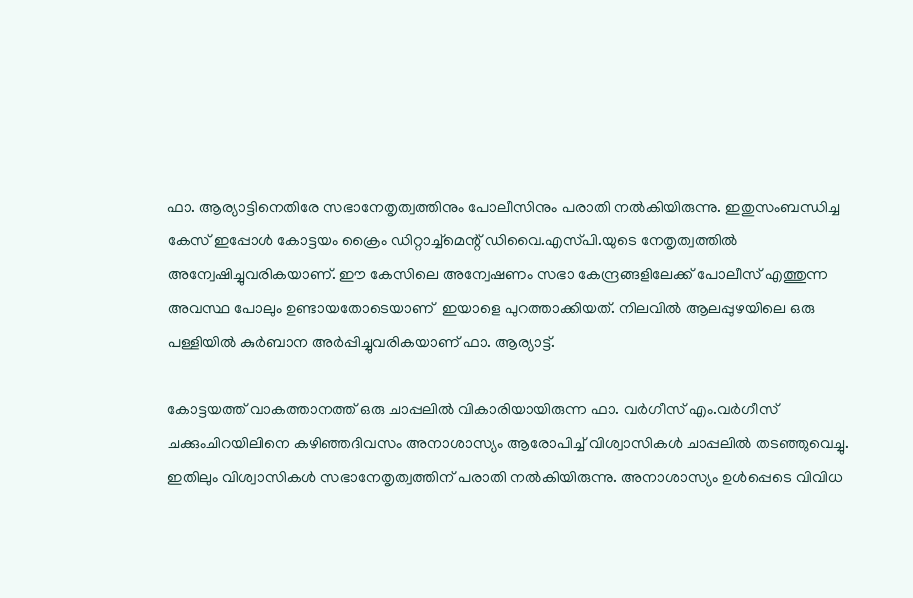ഫാ. ആര്യാട്ടിനെതിരേ സഭാനേതൃത്വത്തിനും പോലീസിനും പരാതി നല്‍കിയിരുന്നു. ഇതുസംബന്ധിച്ച കേസ് ഇപ്പോള്‍ കോട്ടയം ക്രൈം ഡിറ്റാച്ച്‌മെന്റ് ഡിവൈ.എസ്‌പി.യുടെ നേതൃത്വത്തില്‍ അന്വേഷിച്ചുവരികയാണ്. ഈ കേസിലെ അന്വേഷണം സഭാ കേന്ദ്രങ്ങളിലേക്ക് പോലീസ് എത്തുന്ന അവസ്ഥ പോലും ഉണ്ടായതോടെയാണ്  ഇയാളെ പുറത്താക്കിയത്. നിലവില്‍ ആലപ്പുഴയിലെ ഒരു പള്ളിയില്‍ കുര്‍ബാന അര്‍പ്പിച്ചുവരികയാണ് ഫാ. ആര്യാട്ട്.

കോട്ടയത്ത് വാകത്താനത്ത് ഒരു ചാപ്പലില്‍ വികാരിയായിരുന്ന ഫാ. വര്‍ഗീസ് എം.വര്‍ഗീസ് ചക്കുംചിറയിലിനെ കഴിഞ്ഞദിവസം അനാശാസ്യം ആരോപിച്ച്‌ വിശ്വാസികള്‍ ചാപ്പലില്‍ തടഞ്ഞുവെച്ചു. ഇതിലും വിശ്വാസികള്‍ സഭാനേതൃത്വത്തിന് പരാതി നല്‍കിയിരുന്നു. അനാശാസ്യം ഉള്‍പ്പെടെ വിവിധ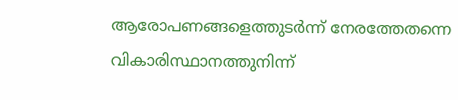ആരോപണങ്ങളെത്തുടര്‍ന്ന് നേരത്തേതന്നെ വികാരിസ്ഥാനത്തുനിന്ന്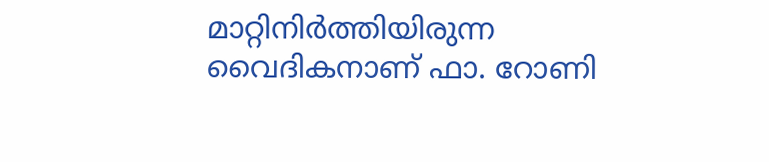മാറ്റിനിര്‍ത്തിയിരുന്ന വൈദികനാണ് ഫാ. റോണി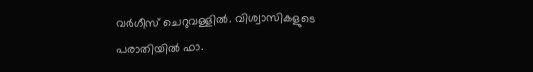വര്‍ഗീസ് ചെറുവള്ളില്‍. വിശ്വാസികളുടെ പരാതിയില്‍ ഫാ.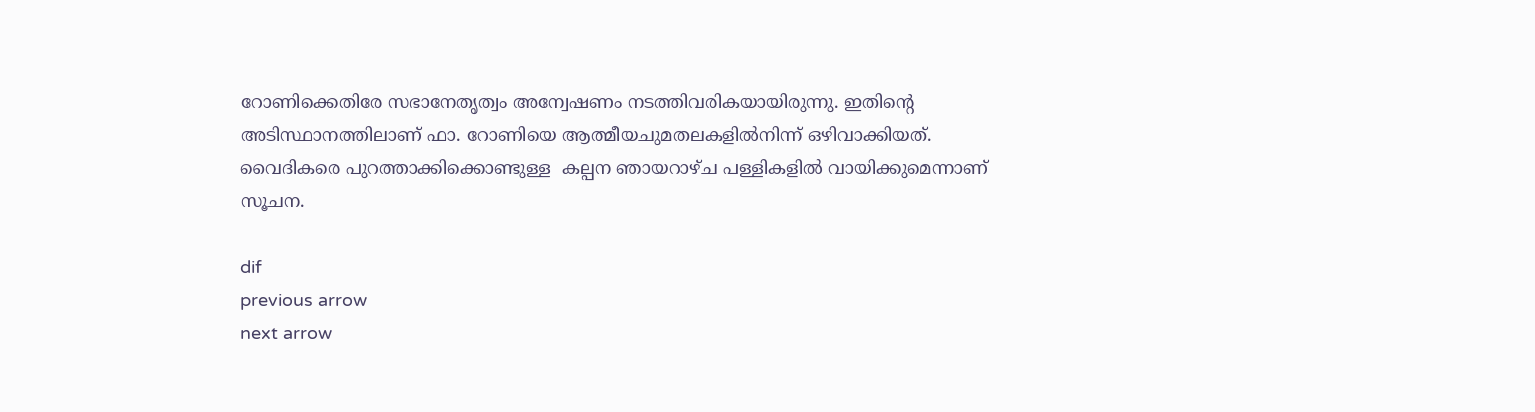റോണിക്കെതിരേ സഭാനേതൃത്വം അന്വേഷണം നടത്തിവരികയായിരുന്നു. ഇതിന്റെ അടിസ്ഥാനത്തിലാണ് ഫാ. റോണിയെ ആത്മീയചുമതലകളില്‍നിന്ന് ഒഴിവാക്കിയത്.  വൈദികരെ പുറത്താക്കിക്കൊണ്ടുള്ള  കല്പന ഞായറാഴ്ച പള്ളികളില്‍ വായിക്കുമെന്നാണ് സൂചന.

dif
previous arrow
next arrow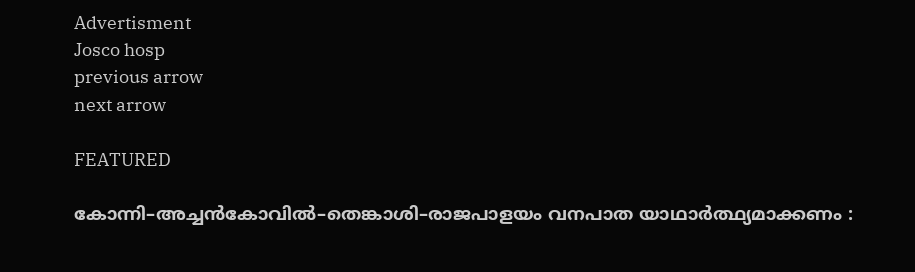Advertisment
Josco hosp
previous arrow
next arrow

FEATURED

കോന്നി–അച്ചൻകോവിൽ–തെങ്കാശി–രാജപാളയം വനപാത യാഥാർത്ഥ്യമാക്കണം :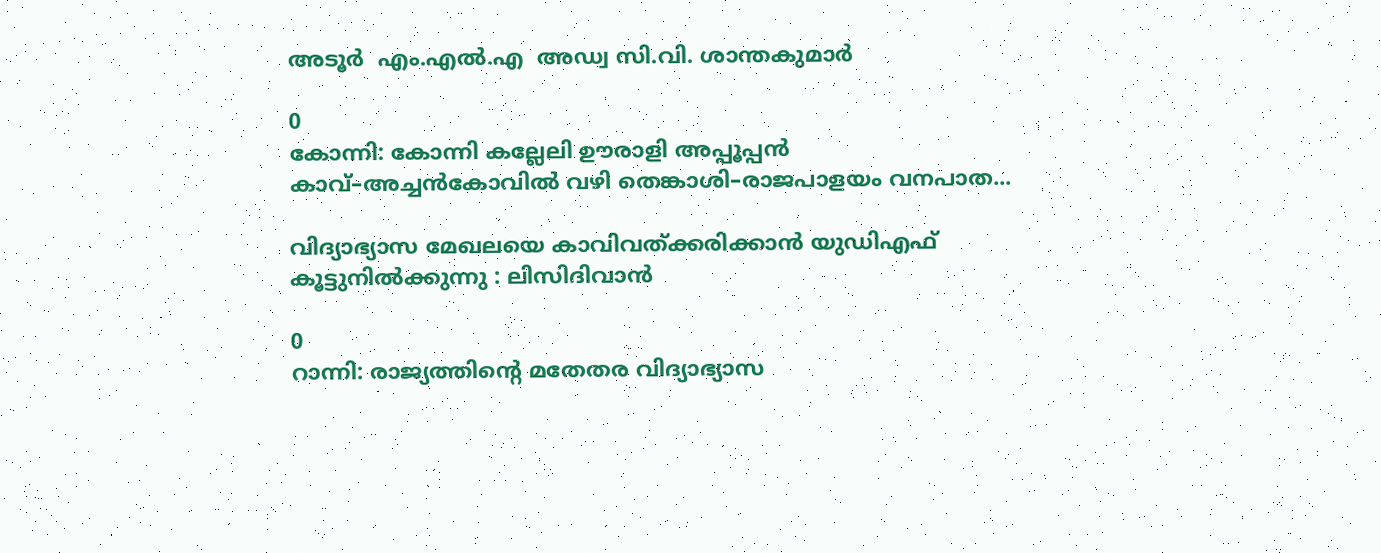അടൂര്‍  എം.എൽ.എ  അഡ്വ സി.വി. ശാന്തകുമാർ

0
കോന്നി: കോന്നി കല്ലേലി ഊരാളി അപ്പൂപ്പൻ കാവ്–അച്ചൻകോവിൽ വഴി തെങ്കാശി–രാജപാളയം വനപാത...

വിദ്യാഭ്യാസ മേഖലയെ കാവിവത്ക്കരിക്കാന്‍ യുഡിഎഫ് കൂട്ടുനില്‍ക്കുന്നു : ലിസിദിവാന്‍

0
റാന്നി: രാജ്യത്തിന്റെ മതേതര വിദ്യാഭ്യാസ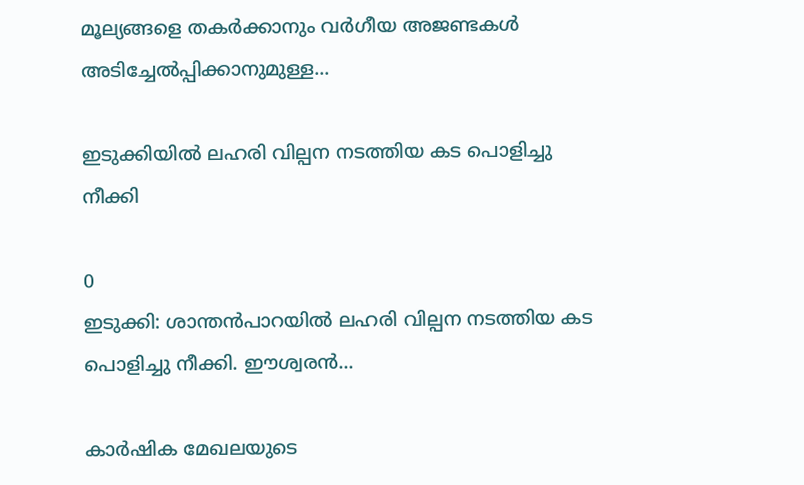മൂല്യങ്ങളെ തകർക്കാനും വർഗീയ അജണ്ടകൾ അടിച്ചേൽപ്പിക്കാനുമുള്ള...

ഇടുക്കിയിൽ ലഹരി വില്പന നടത്തിയ കട പൊളിച്ചു നീക്കി

0
ഇടുക്കി: ശാന്തൻപാറയിൽ ലഹരി വില്പന നടത്തിയ കട പൊളിച്ചു നീക്കി. ഈശ്വരൻ...

കാർഷിക മേഖലയുടെ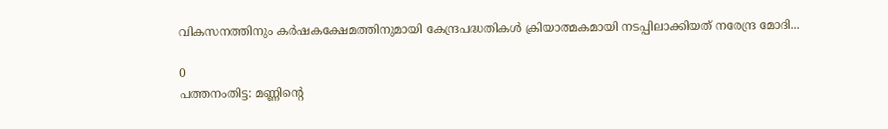വികസനത്തിനും കർഷകക്ഷേമത്തിനുമായി കേന്ദ്രപദ്ധതികൾ ക്രിയാത്മകമായി നടപ്പിലാക്കിയത് നരേന്ദ്ര മോദി...

0
പത്തനംതിട്ട: മണ്ണിന്റെ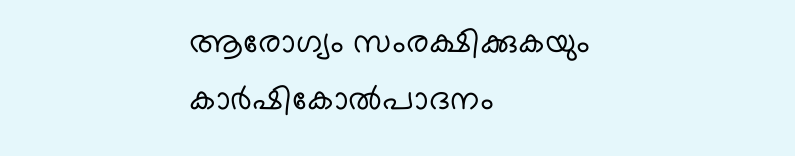ആരോഗ്യം സംരക്ഷിക്കുകയും കാർഷികോൽപാദനം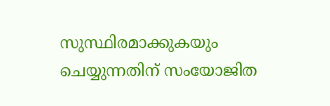സുസ്ഥിരമാക്കുകയും ചെയ്യുന്നതിന് സംയോജിത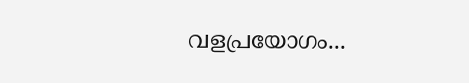വളപ്രയോഗം...